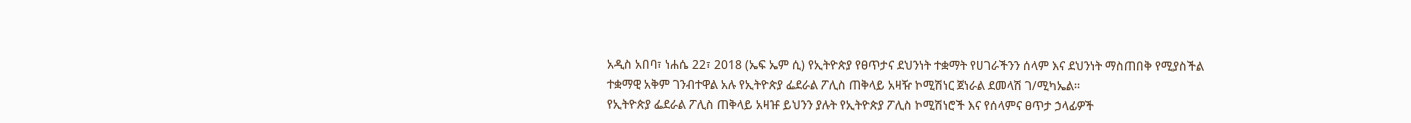አዲስ አበባ፣ ነሐሴ 22፣ 2018 (ኤፍ ኤም ሲ) የኢትዮጵያ የፀጥታና ደህንነት ተቋማት የሀገራችንን ሰላም እና ደህንነት ማስጠበቅ የሚያስችል ተቋማዊ አቅም ገንብተዋል አሉ የኢትዮጵያ ፌደራል ፖሊስ ጠቅላይ አዛዥ ኮሚሽነር ጀነራል ደመላሽ ገ/ሚካኤል።
የኢትዮጵያ ፌደራል ፖሊስ ጠቅላይ አዛዡ ይህንን ያሉት የኢትዮጵያ ፖሊስ ኮሚሽነሮች እና የሰላምና ፀጥታ ኃላፊዎች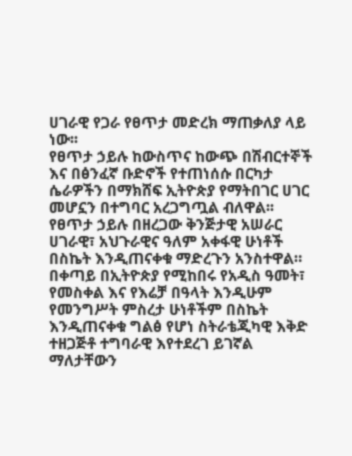ሀገራዊ የጋራ የፀጥታ መድረክ ማጠቃለያ ላይ ነው፡፡
የፀጥታ ኃይሉ ከውስጥና ከውጭ በሽብርተኞች እና በፅንፈኛ ቡድኖች የተጠነሰሱ በርካታ ሴራዎችን በማክሸፍ ኢትዮጵያ የማትበገር ሀገር መሆኗን በተግባር አረጋግጧል ብለዋል፡፡
የፀጥታ ኃይሉ በዘረጋው ቅንጅታዊ አሠራር ሀገራዊ፣ አህጉራዊና ዓለም አቀፋዊ ሁነቶች በስኬት እንዲጠናቀቁ ማድረጉን አንስተዋል።
በቀጣይ በኢትዮጵያ የሚከበሩ የአዲስ ዓመት፣ የመስቀል እና የእሬቻ በዓላት እንዲሁም የመንግሥት ምስረታ ሁነቶችም በስኬት እንዲጠናቀቁ ግልፅ የሆነ ስትራቴጂካዊ እቅድ ተዘጋጅቶ ተግባራዊ እየተደረገ ይገኛል ማለታቸውን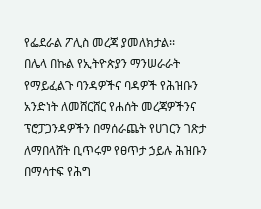የፌደራል ፖሊስ መረጃ ያመለክታል፡፡
በሌላ በኩል የኢትዮጵያን ማንሠራራት የማይፈልጉ ባንዳዎችና ባዳዎች የሕዝቡን አንድነት ለመሸርሸር የሐሰት መረጃዎችንና ፕሮፓጋንዳዎችን በማሰራጨት የሀገርን ገጽታ ለማበላሸት ቢጥሩም የፀጥታ ኃይሉ ሕዝቡን በማሳተፍ የሕግ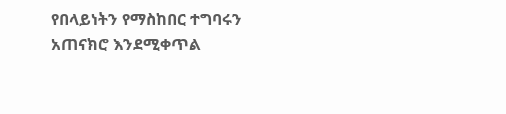የበላይነትን የማስከበር ተግባሩን አጠናክሮ እንደሚቀጥል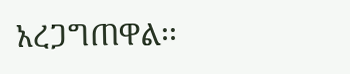አረጋግጠዋል፡፡